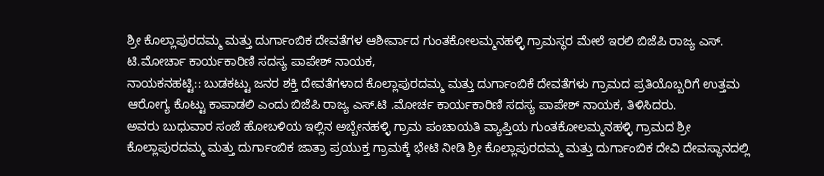ಶ್ರೀ ಕೊಲ್ಲಾಪುರದಮ್ಮ ಮತ್ತು ದುರ್ಗಾಂಬಿಕ ದೇವತೆಗಳ ಆಶೀರ್ವಾದ ಗುಂತಕೋಲಮ್ಮನಹಳ್ಳಿ ಗ್ರಾಮಸ್ಥರ ಮೇಲೆ ಇರಲಿ ಬಿಜೆಪಿ ರಾಜ್ಯ ಎಸ್. ಟಿ.ಮೋರ್ಚಾ ಕಾರ್ಯಕಾರಿಣಿ ಸದಸ್ಯ ಪಾಪೇಶ್ ನಾಯಕ,
ನಾಯಕನಹಟ್ಟಿ:: ಬುಡಕಟ್ಟು ಜನರ ಶಕ್ತಿ ದೇವತೆಗಳಾದ ಕೊಲ್ಲಾಪುರದಮ್ಮ ಮತ್ತು ದುರ್ಗಾಂಬಿಕೆ ದೇವತೆಗಳು ಗ್ರಾಮದ ಪ್ರತಿಯೊಬ್ಬರಿಗೆ ಉತ್ತಮ ಆರೋಗ್ಯ ಕೊಟ್ಟು ಕಾಪಾಡಲಿ ಎಂದು ಬಿಜೆಪಿ ರಾಜ್ಯ ಎಸ್.ಟಿ .ಮೋರ್ಚ ಕಾರ್ಯಕಾರಿಣಿ ಸದಸ್ಯ ಪಾಪೇಶ್ ನಾಯಕ, ತಿಳಿಸಿದರು.
ಅವರು ಬುಧುವಾರ ಸಂಜೆ ಹೋಬಳಿಯ ಇಲ್ಲಿನ ಅಬ್ಬೇನಹಳ್ಳಿ ಗ್ರಾಮ ಪಂಚಾಯತಿ ವ್ಯಾಪ್ತಿಯ ಗುಂತಕೋಲಮ್ಮನಹಳ್ಳಿ ಗ್ರಾಮದ ಶ್ರೀ ಕೊಲ್ಲಾಪುರದಮ್ಮ ಮತ್ತು ದುರ್ಗಾಂಬಿಕ ಜಾತ್ರಾ ಪ್ರಯುಕ್ತ ಗ್ರಾಮಕ್ಕೆ ಭೇಟಿ ನೀಡಿ ಶ್ರೀ ಕೊಲ್ಲಾಪುರದಮ್ಮ ಮತ್ತು ದುರ್ಗಾಂಬಿಕ ದೇವಿ ದೇವಸ್ಥಾನದಲ್ಲಿ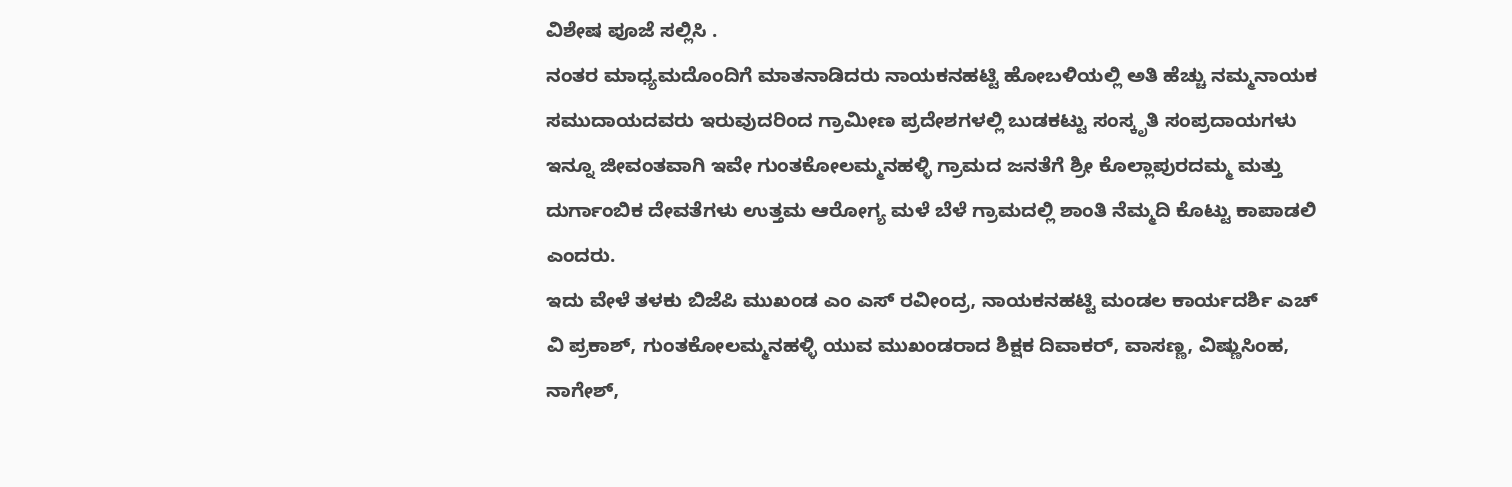ವಿಶೇಷ ಪೂಜೆ ಸಲ್ಲಿಸಿ .
ನಂತರ ಮಾಧ್ಯಮದೊಂದಿಗೆ ಮಾತನಾಡಿದರು ನಾಯಕನಹಟ್ಟಿ ಹೋಬಳಿಯಲ್ಲಿ ಅತಿ ಹೆಚ್ಚು ನಮ್ಮನಾಯಕ ಸಮುದಾಯದವರು ಇರುವುದರಿಂದ ಗ್ರಾಮೀಣ ಪ್ರದೇಶಗಳಲ್ಲಿ ಬುಡಕಟ್ಟು ಸಂಸ್ಕೃತಿ ಸಂಪ್ರದಾಯಗಳು ಇನ್ನೂ ಜೀವಂತವಾಗಿ ಇವೇ ಗುಂತಕೋಲಮ್ಮನಹಳ್ಳಿ ಗ್ರಾಮದ ಜನತೆಗೆ ಶ್ರೀ ಕೊಲ್ಲಾಪುರದಮ್ಮ ಮತ್ತು ದುರ್ಗಾಂಬಿಕ ದೇವತೆಗಳು ಉತ್ತಮ ಆರೋಗ್ಯ ಮಳೆ ಬೆಳೆ ಗ್ರಾಮದಲ್ಲಿ ಶಾಂತಿ ನೆಮ್ಮದಿ ಕೊಟ್ಟು ಕಾಪಾಡಲಿ ಎಂದರು.
ಇದು ವೇಳೆ ತಳಕು ಬಿಜೆಪಿ ಮುಖಂಡ ಎಂ ಎಸ್ ರವೀಂದ್ರ, ನಾಯಕನಹಟ್ಟಿ ಮಂಡಲ ಕಾರ್ಯದರ್ಶಿ ಎಚ್ ವಿ ಪ್ರಕಾಶ್, ಗುಂತಕೋಲಮ್ಮನಹಳ್ಳಿ ಯುವ ಮುಖಂಡರಾದ ಶಿಕ್ಷಕ ದಿವಾಕರ್, ವಾಸಣ್ಣ, ವಿಷ್ಣುಸಿಂಹ, ನಾಗೇಶ್,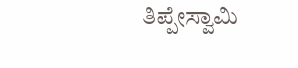ತಿಪ್ಪೇಸ್ವಾಮಿ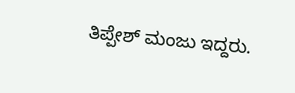ತಿಪ್ಪೇಶ್ ಮಂಜು ಇದ್ದರು.